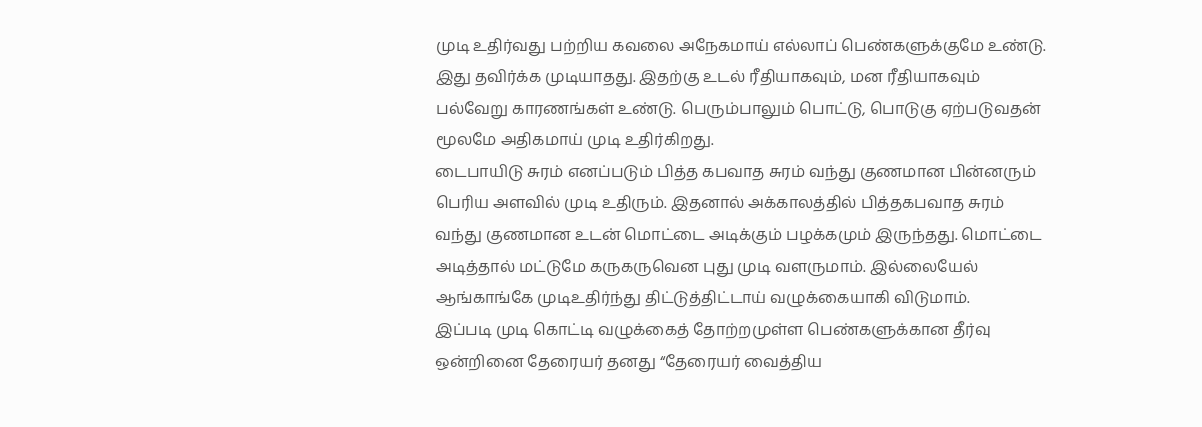முடி உதிர்வது பற்றிய கவலை அநேகமாய் எல்லாப் பெண்களுக்குமே உண்டு. இது தவிர்க்க முடியாதது. இதற்கு உடல் ரீதியாகவும், மன ரீதியாகவும் பல்வேறு காரணங்கள் உண்டு. பெரும்பாலும் பொட்டு, பொடுகு ஏற்படுவதன் மூலமே அதிகமாய் முடி உதிர்கிறது.
டைபாயிடு சுரம் எனப்படும் பித்த கபவாத சுரம் வந்து குணமான பின்னரும் பெரிய அளவில் முடி உதிரும். இதனால் அக்காலத்தில் பித்தகபவாத சுரம் வந்து குணமான உடன் மொட்டை அடிக்கும் பழக்கமும் இருந்தது. மொட்டை அடித்தால் மட்டுமே கருகருவென புது முடி வளருமாம். இல்லையேல் ஆங்காங்கே முடிஉதிர்ந்து திட்டுத்திட்டாய் வழுக்கையாகி விடுமாம்.
இப்படி முடி கொட்டி வழுக்கைத் தோற்றமுள்ள பெண்களுக்கான தீர்வு ஒன்றினை தேரையர் தனது “தேரையர் வைத்திய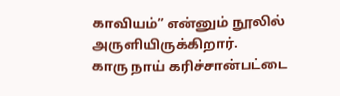காவியம்” என்னும் நூலில் அருளியிருக்கிறார்.
காரு நாய் கரிச்சான்பட்டை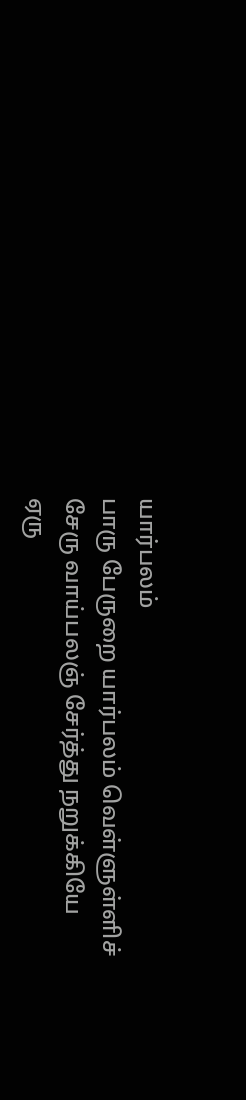யார்பலம்
பாரு பேருறை யார்பலம் வெள்ளுள்ளிச்
சேரு வாய்பலஞ் சேர்த்து நறுக்கியே
ஏரு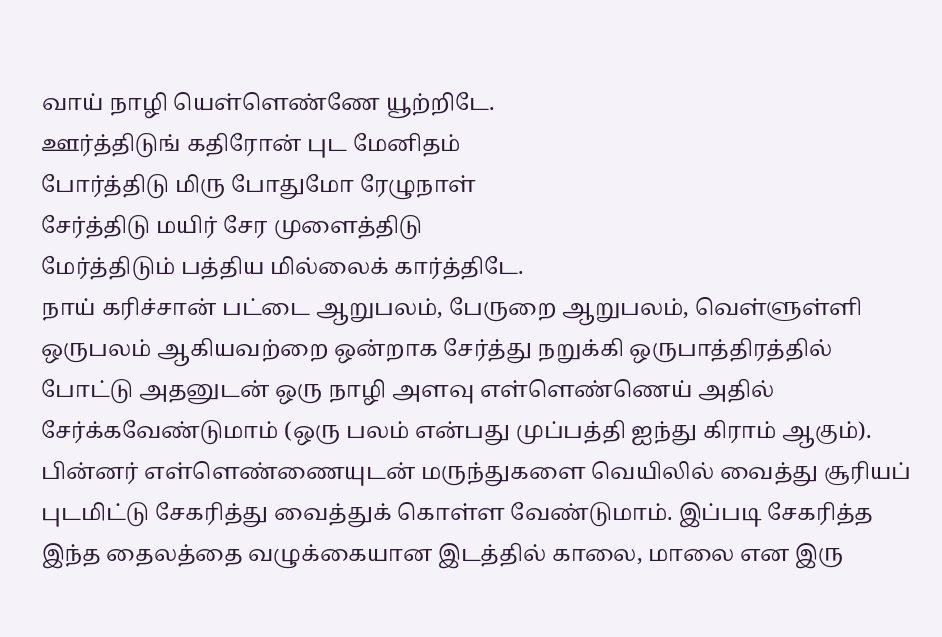வாய் நாழி யெள்ளெண்ணே யூற்றிடே.
ஊர்த்திடுங் கதிரோன் புட மேனிதம்
போர்த்திடு மிரு போதுமோ ரேழுநாள்
சேர்த்திடு மயிர் சேர முளைத்திடு
மேர்த்திடும் பத்திய மில்லைக் கார்த்திடே.
நாய் கரிச்சான் பட்டை ஆறுபலம், பேருறை ஆறுபலம், வெள்ளுள்ளி ஒருபலம் ஆகியவற்றை ஒன்றாக சேர்த்து நறுக்கி ஒருபாத்திரத்தில் போட்டு அதனுடன் ஒரு நாழி அளவு எள்ளெண்ணெய் அதில் சேர்க்கவேண்டுமாம் (ஒரு பலம் என்பது முப்பத்தி ஐந்து கிராம் ஆகும்).
பின்னர் எள்ளெண்ணையுடன் மருந்துகளை வெயிலில் வைத்து சூரியப் புடமிட்டு சேகரித்து வைத்துக் கொள்ள வேண்டுமாம். இப்படி சேகரித்த இந்த தைலத்தை வழுக்கையான இடத்தில் காலை, மாலை என இரு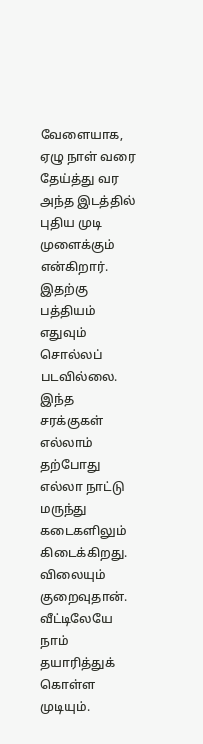வேளையாக, ஏழு நாள் வரை தேய்த்து வர அந்த இடத்தில் புதிய முடி முளைக்கும் என்கிறார்.
இதற்கு பத்தியம் எதுவும் சொல்லப் படவில்லை. இந்த சரக்குகள் எல்லாம் தற்போது எல்லா நாட்டு மருந்து கடைகளிலும் கிடைக்கிறது. விலையும் குறைவுதான். வீட்டிலேயே நாம் தயாரித்துக் கொள்ள முடியும்.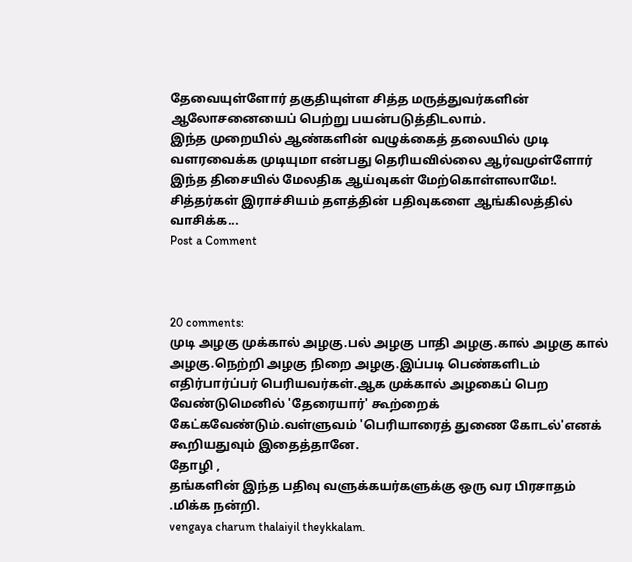தேவையுள்ளோர் தகுதியுள்ள சித்த மருத்துவர்களின் ஆலோசனையைப் பெற்று பயன்படுத்திடலாம்.
இந்த முறையில் ஆண்களின் வழுக்கைத் தலையில் முடி வளரவைக்க முடியுமா என்பது தெரியவில்லை ஆர்வமுள்ளோர் இந்த திசையில் மேலதிக ஆய்வுகள் மேற்கொள்ளலாமே!.
சித்தர்கள் இராச்சியம் தளத்தின் பதிவுகளை ஆங்கிலத்தில் வாசிக்க...
Post a Comment



20 comments:
முடி அழகு முக்கால் அழகு.பல் அழகு பாதி அழகு.கால் அழகு கால் அழகு.நெற்றி அழகு நிறை அழகு.இப்படி பெண்களிடம் எதிர்பார்ப்பர் பெரியவர்கள்.ஆக முக்கால் அழகைப் பெற வேண்டுமெனில் 'தேரையார்' கூற்றைக் கேட்கவேண்டும்.வள்ளுவம் 'பெரியாரைத் துணை கோடல்'எனக் கூறியதுவும் இதைத்தானே.
தோழி ,
தங்களின் இந்த பதிவு வளுக்கயர்களுக்கு ஒரு வர பிரசாதம் .மிக்க நன்றி.
vengaya charum thalaiyil theykkalam.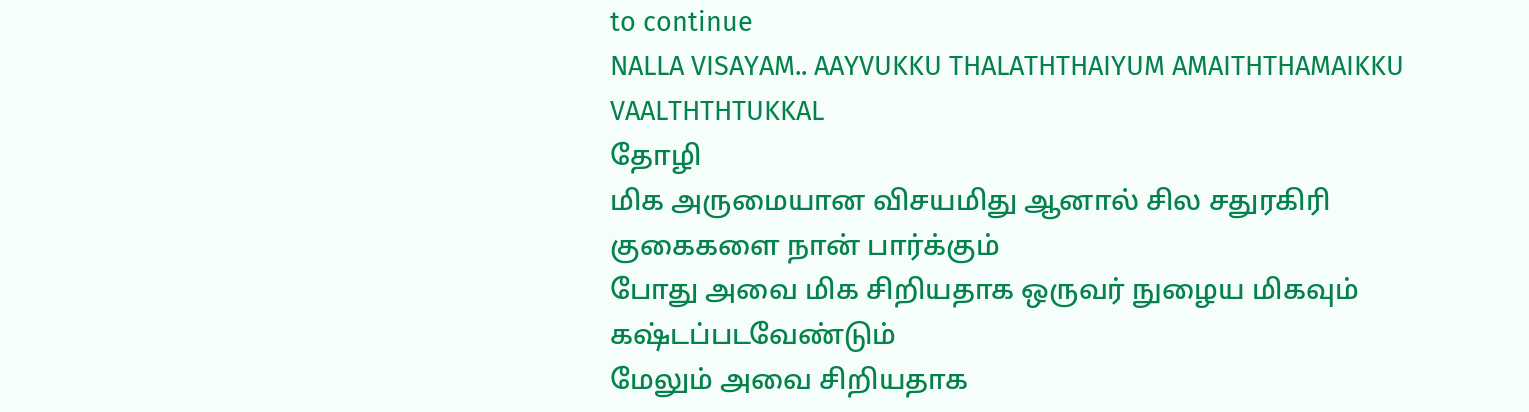to continue
NALLA VISAYAM.. AAYVUKKU THALATHTHAIYUM AMAITHTHAMAIKKU VAALTHTHTUKKAL
தோழி
மிக அருமையான விசயமிது ஆனால் சில சதுரகிரி குகைகளை நான் பார்க்கும்
போது அவை மிக சிறியதாக ஒருவர் நுழைய மிகவும் கஷ்டப்படவேண்டும்
மேலும் அவை சிறியதாக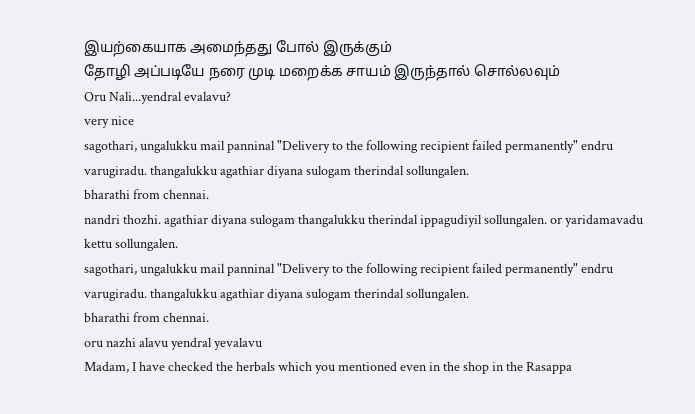இயற்கையாக அமைந்தது போல் இருக்கும்
தோழி அப்படியே நரை முடி மறைக்க சாயம் இருந்தால் சொல்லவும்
Oru Nali...yendral evalavu?
very nice
sagothari, ungalukku mail panninal "Delivery to the following recipient failed permanently" endru varugiradu. thangalukku agathiar diyana sulogam therindal sollungalen.
bharathi from chennai.
nandri thozhi. agathiar diyana sulogam thangalukku therindal ippagudiyil sollungalen. or yaridamavadu kettu sollungalen.
sagothari, ungalukku mail panninal "Delivery to the following recipient failed permanently" endru varugiradu. thangalukku agathiar diyana sulogam therindal sollungalen.
bharathi from chennai.
oru nazhi alavu yendral yevalavu
Madam, I have checked the herbals which you mentioned even in the shop in the Rasappa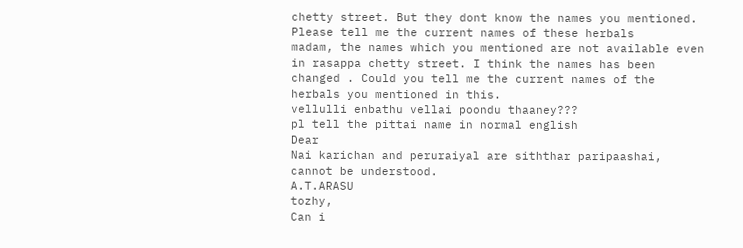chetty street. But they dont know the names you mentioned. Please tell me the current names of these herbals
madam, the names which you mentioned are not available even in rasappa chetty street. I think the names has been changed . Could you tell me the current names of the herbals you mentioned in this.
vellulli enbathu vellai poondu thaaney???
pl tell the pittai name in normal english
Dear
Nai karichan and peruraiyal are siththar paripaashai, cannot be understood.
A.T.ARASU
tozhy,
Can i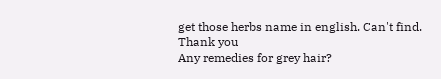get those herbs name in english. Can't find.
Thank you
Any remedies for grey hair?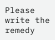Please write the remedy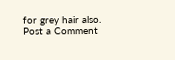for grey hair also.
Post a Comment